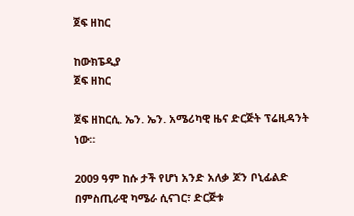ጀፍ ዘከር

ከውክፔዲያ
ጀፍ ዘከር

ጀፍ ዘከርሲ. ኤን. ኤን. አሜሪካዊ ዜና ድርጅት ፕሬዚዳንት ነው።

2009 ዓም ከሱ ታች የሆነ አንድ አለቃ ጆን ቦኒፊልድ በምስጢራዊ ካሜራ ሲናገር፣ ድርጅቱ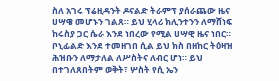ስለ አገሩ ፕሬዚዳንት ዶናልድ ትራምፕ ያሰራጨው ዜና ሀሣዌ መሆኑን ገልጸ። ይህ ሂላሪ ክሊንተንን ለማሸነፍ ከሩስያ ጋር ሴራ እንደ ነበረው የሚል ሀሣዊ ዜና ነበር። ቦኒፊልድ እንደ ተመዘገበ ሲል ይህ ክስ በዘከር ትዕዛዝ ሕዝቡን ለማታለል ለሥስትና ለብር ሆነ። ይህ በተገለጸበትም ወቅት፣ ሦስት የሲ ኤን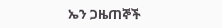ኤን ጋዜጠኞች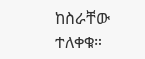ከስራቸው ተለቀቁ።